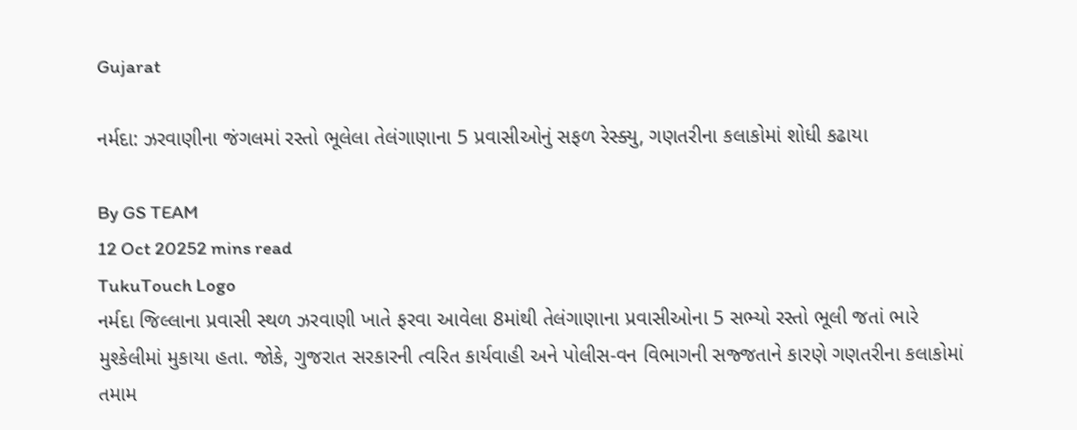Gujarat

નર્મદા: ઝરવાણીના જંગલમાં રસ્તો ભૂલેલા તેલંગાણાના 5 પ્રવાસીઓનું સફળ રેસ્ક્યુ, ગણતરીના કલાકોમાં શોધી કઢાયા

By GS TEAM
12 Oct 20252 mins read
TukuTouch Logo
નર્મદા જિલ્લાના પ્રવાસી સ્થળ ઝરવાણી ખાતે ફરવા આવેલા 8માંથી તેલંગાણાના પ્રવાસીઓના 5 સભ્યો રસ્તો ભૂલી જતાં ભારે મુશ્કેલીમાં મુકાયા હતા. જોકે, ગુજરાત સરકારની ત્વરિત કાર્યવાહી અને પોલીસ-વન વિભાગની સજ્જતાને કારણે ગણતરીના કલાકોમાં તમામ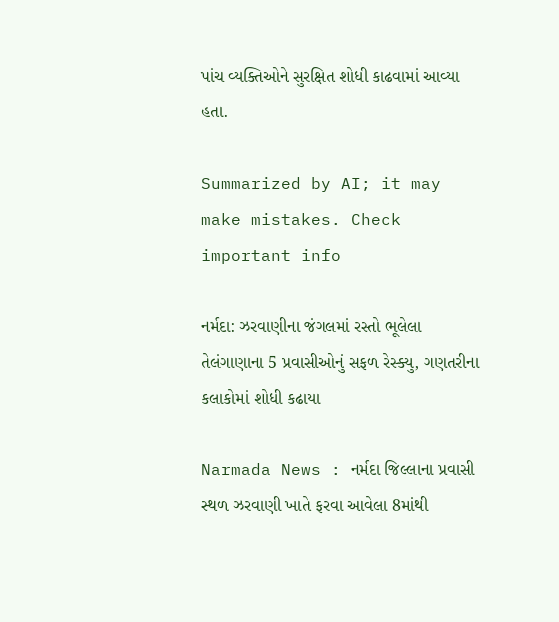પાંચ વ્યક્તિઓને સુરક્ષિત શોધી કાઢવામાં આવ્યા હતા.

Summarized by AI; it may make mistakes. Check important info

નર્મદા: ઝરવાણીના જંગલમાં રસ્તો ભૂલેલા તેલંગાણાના 5 પ્રવાસીઓનું સફળ રેસ્ક્યુ, ગણતરીના કલાકોમાં શોધી કઢાયા

Narmada News : નર્મદા જિલ્લાના પ્રવાસી સ્થળ ઝરવાણી ખાતે ફરવા આવેલા 8માંથી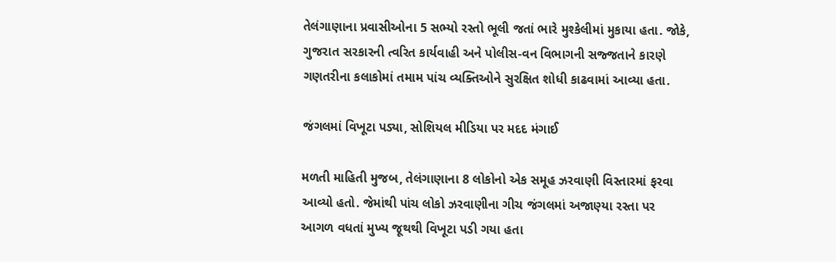તેલંગાણાના પ્રવાસીઓના 5 સભ્યો રસ્તો ભૂલી જતાં ભારે મુશ્કેલીમાં મુકાયા હતા. જોકે, ગુજરાત સરકારની ત્વરિત કાર્યવાહી અને પોલીસ-વન વિભાગની સજ્જતાને કારણે ગણતરીના કલાકોમાં તમામ પાંચ વ્યક્તિઓને સુરક્ષિત શોધી કાઢવામાં આવ્યા હતા.

જંગલમાં વિખૂટા પડ્યા, સોશિયલ મીડિયા પર મદદ મંગાઈ

મળતી માહિતી મુજબ, તેલંગાણાના 8 લોકોનો એક સમૂહ ઝરવાણી વિસ્તારમાં ફરવા આવ્યો હતો. જેમાંથી પાંચ લોકો ઝરવાણીના ગીચ જંગલમાં અજાણ્યા રસ્તા પર આગળ વધતાં મુખ્ય જૂથથી વિખૂટા પડી ગયા હતા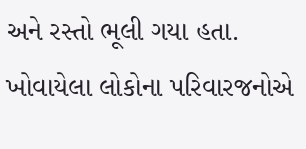અને રસ્તો ભૂલી ગયા હતા. ખોવાયેલા લોકોના પરિવારજનોએ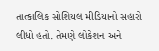તાત્કાલિક સોશિયલ મીડિયાનો સહારો લીધો હતો. તેમણે લોકેશન અને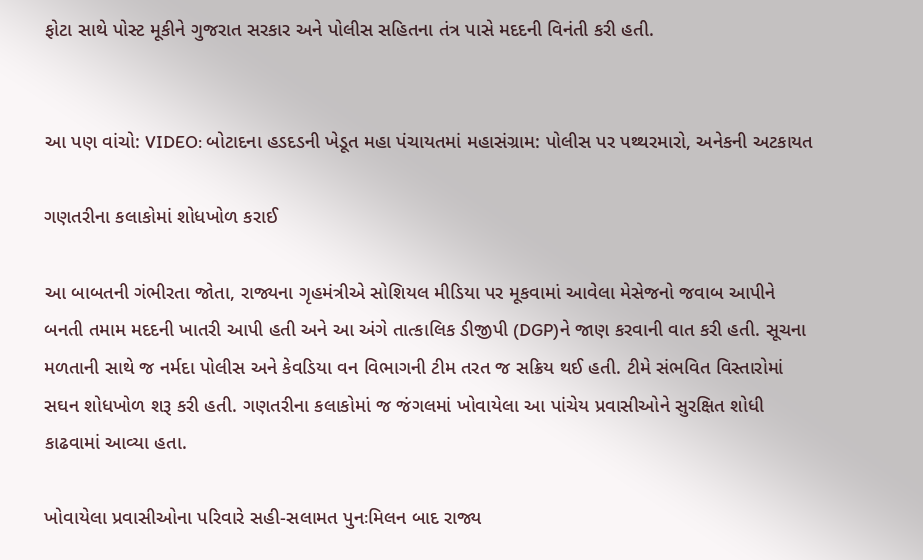ફોટા સાથે પોસ્ટ મૂકીને ગુજરાત સરકાર અને પોલીસ સહિતના તંત્ર પાસે મદદની વિનંતી કરી હતી.


આ પણ વાંચો: VIDEO: બોટાદના હડદડની ખેડૂત મહા પંચાયતમાં મહાસંગ્રામ: પોલીસ પર પથ્થરમારો, અનેકની અટકાયત

ગણતરીના કલાકોમાં શોધખોળ કરાઈ

આ બાબતની ગંભીરતા જોતા, રાજ્યના ગૃહમંત્રીએ સોશિયલ મીડિયા પર મૂકવામાં આવેલા મેસેજનો જવાબ આપીને બનતી તમામ મદદની ખાતરી આપી હતી અને આ અંગે તાત્કાલિક ડીજીપી (DGP)ને જાણ કરવાની વાત કરી હતી. સૂચના મળતાની સાથે જ નર્મદા પોલીસ અને કેવડિયા વન વિભાગની ટીમ તરત જ સક્રિય થઈ હતી. ટીમે સંભવિત વિસ્તારોમાં સઘન શોધખોળ શરૂ કરી હતી. ગણતરીના કલાકોમાં જ જંગલમાં ખોવાયેલા આ પાંચેય પ્રવાસીઓને સુરક્ષિત શોધી કાઢવામાં આવ્યા હતા.

ખોવાયેલા પ્રવાસીઓના પરિવારે સહી-સલામત પુનઃમિલન બાદ રાજ્ય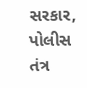સરકાર, પોલીસ તંત્ર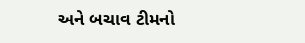અને બચાવ ટીમનો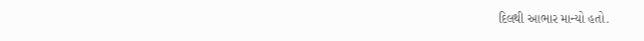દિલથી આભાર માન્યો હતો.